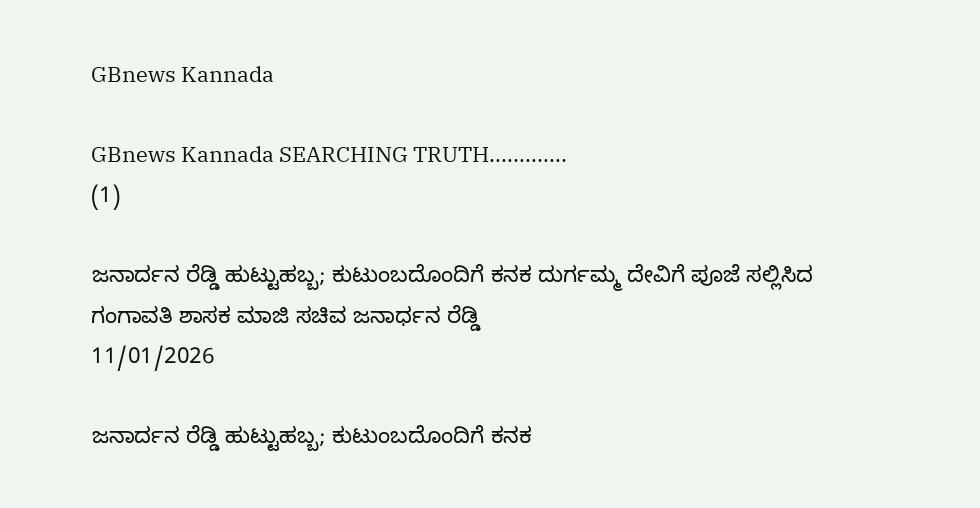GBnews Kannada

GBnews Kannada SEARCHING TRUTH.............
(1)

ಜನಾರ್ದನ ರೆಡ್ಡಿ ಹುಟ್ಟುಹಬ್ಬ; ಕುಟುಂಬದೊಂದಿಗೆ ಕನಕ ದುರ್ಗಮ್ಮ ದೇವಿಗೆ ಪೂಜೆ ಸಲ್ಲಿಸಿದ ಗಂಗಾವತಿ ಶಾಸಕ ಮಾಜಿ ಸಚಿವ ಜನಾರ್ಧನ ರೆಡ್ಡಿ
11/01/2026

ಜನಾರ್ದನ ರೆಡ್ಡಿ ಹುಟ್ಟುಹಬ್ಬ; ಕುಟುಂಬದೊಂದಿಗೆ ಕನಕ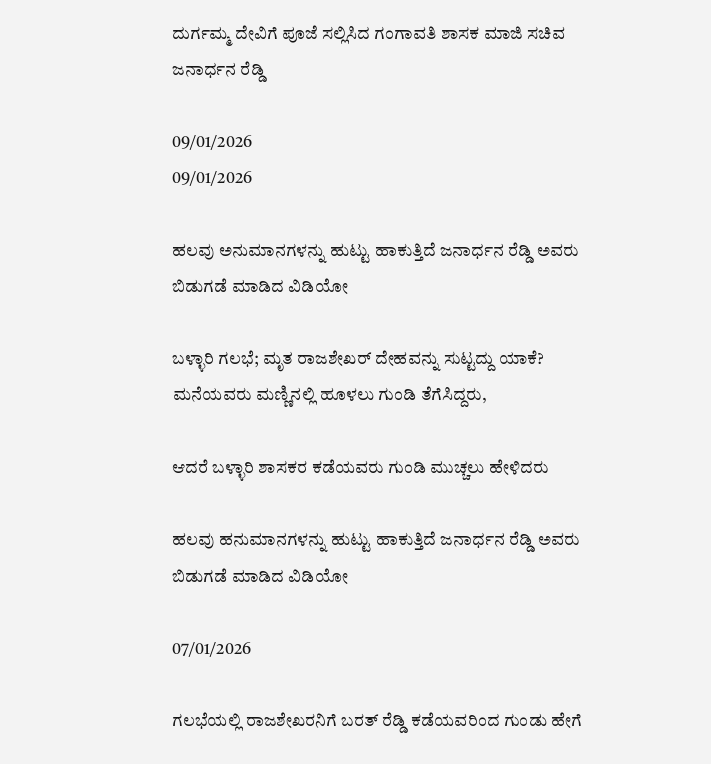ದುರ್ಗಮ್ಮ ದೇವಿಗೆ ಪೂಜೆ ಸಲ್ಲಿಸಿದ ಗಂಗಾವತಿ ಶಾಸಕ ಮಾಜಿ ಸಚಿವ ಜನಾರ್ಧನ ರೆಡ್ಡಿ

09/01/2026
09/01/2026

ಹಲವು ಅನುಮಾನಗಳನ್ನು ಹುಟ್ಟು ಹಾಕುತ್ತಿದೆ ಜನಾರ್ಧನ ರೆಡ್ಡಿ ಅವರು ಬಿಡುಗಡೆ ಮಾಡಿದ ವಿಡಿಯೋ

ಬಳ್ಳಾರಿ ಗಲಭೆ; ಮೃತ ರಾಜಶೇಖರ್ ದೇಹವನ್ನು ಸುಟ್ಟದ್ದು ಯಾಕೆ?
ಮನೆಯವರು ಮಣ್ಣಿನಲ್ಲಿ ಹೂಳಲು ಗುಂಡಿ ತೆಗೆಸಿದ್ದರು,

ಆದರೆ ಬಳ್ಳಾರಿ ಶಾಸಕರ ಕಡೆಯವರು ಗುಂಡಿ ಮುಚ್ಚಲು ಹೇಳಿದರು

ಹಲವು ಹನುಮಾನಗಳನ್ನು ಹುಟ್ಟು ಹಾಕುತ್ತಿದೆ ಜನಾರ್ಧನ ರೆಡ್ಡಿ ಅವರು ಬಿಡುಗಡೆ ಮಾಡಿದ ವಿಡಿಯೋ

07/01/2026

ಗಲಭೆಯಲ್ಲಿ ರಾಜಶೇಖರನಿಗೆ ಬರತ್ ರೆಡ್ಡಿ ಕಡೆಯವರಿಂದ ಗುಂಡು ಹೇಗೆ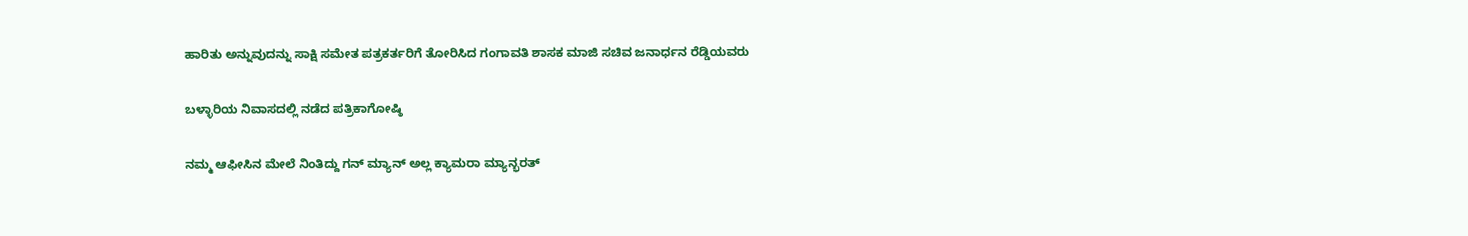ಹಾರಿತು ಅನ್ನುವುದನ್ನು ಸಾಕ್ಷಿ ಸಮೇತ ಪತ್ರಕರ್ತರಿಗೆ ತೋರಿಸಿದ ಗಂಗಾವತಿ ಶಾಸಕ ಮಾಜಿ ಸಚಿವ ಜನಾರ್ಧನ ರೆಡ್ಡಿಯವರು

ಬಳ್ಳಾರಿಯ ನಿವಾಸದಲ್ಲಿ ನಡೆದ ಪತ್ರಿಕಾಗೋಷ್ಠಿ

ನಮ್ಮ ಆಫೀಸಿನ ಮೇಲೆ ನಿಂತಿದ್ದು ಗನ್ ಮ್ಯಾನ್ ಅಲ್ಲ ಕ್ಯಾಮರಾ ಮ್ಯಾನ್ಭರತ್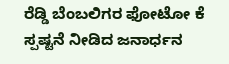ರೆಡ್ಡಿ ಬೆಂಬಲಿಗರ ಫೋಟೋ ಕೆ ಸ್ಪಷ್ಟನೆ ನೀಡಿದ ಜನಾರ್ಧನ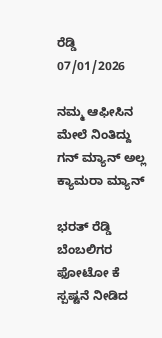ರೆಡ್ಡಿ
07/01/2026

ನಮ್ಮ ಆಫೀಸಿನ ಮೇಲೆ ನಿಂತಿದ್ದು ಗನ್ ಮ್ಯಾನ್ ಅಲ್ಲ ಕ್ಯಾಮರಾ ಮ್ಯಾನ್

ಭರತ್ ರೆಡ್ಡಿ ಬೆಂಬಲಿಗರ ಫೋಟೋ ಕೆ ಸ್ಪಷ್ಟನೆ ನೀಡಿದ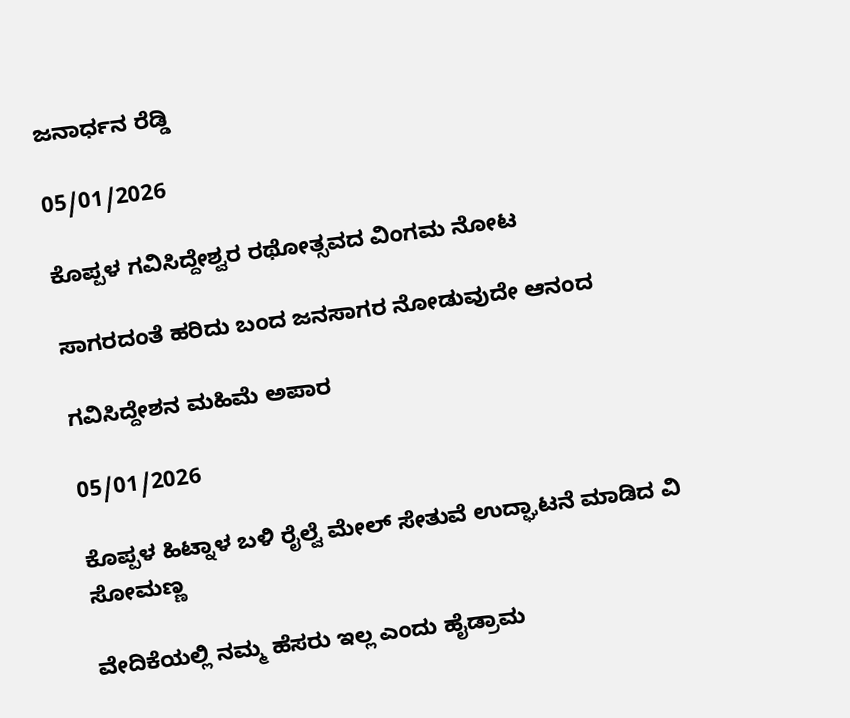ಜನಾರ್ಧನ ರೆಡ್ಡಿ

05/01/2026

ಕೊಪ್ಪಳ ಗವಿಸಿದ್ದೇಶ್ವರ ರಥೋತ್ಸವದ ವಿಂಗಮ ನೋಟ

ಸಾಗರದಂತೆ ಹರಿದು ಬಂದ ಜನಸಾಗರ ನೋಡುವುದೇ ಆನಂದ

ಗವಿಸಿದ್ದೇಶನ ಮಹಿಮೆ ಅಪಾರ

05/01/2026

ಕೊಪ್ಪಳ ಹಿಟ್ನಾಳ ಬಳಿ ರೈಲ್ವೆ ಮೇಲ್ ಸೇತುವೆ ಉದ್ಘಾಟನೆ ಮಾಡಿದ ವಿ ಸೋಮಣ್ಣ

ವೇದಿಕೆಯಲ್ಲಿ ನಮ್ಮ ಹೆಸರು ಇಲ್ಲ ಎಂದು ಹೈಡ್ರಾಮ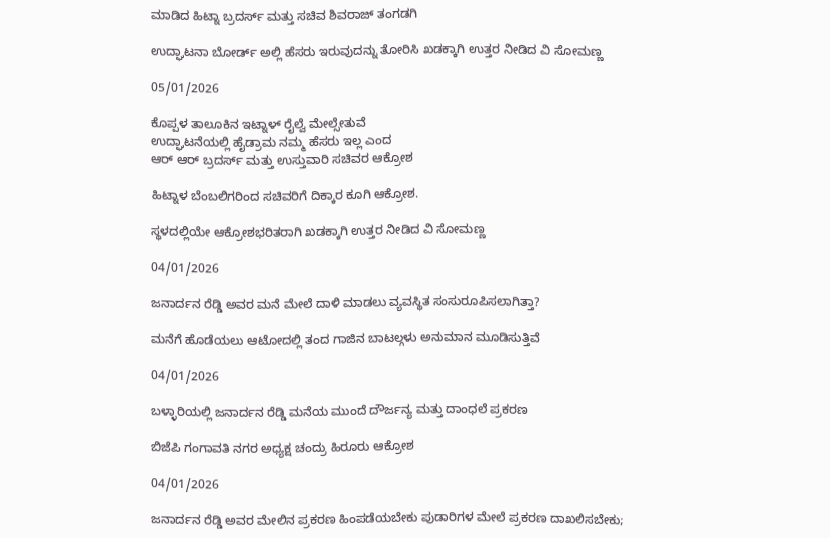ಮಾಡಿದ ಹಿಟ್ನಾ ಬ್ರದರ್ಸ್ ಮತ್ತು ಸಚಿವ ಶಿವರಾಜ್ ತಂಗಡಗಿ

ಉದ್ಘಾಟನಾ ಬೋರ್ಡ್ ಅಲ್ಲಿ ಹೆಸರು ಇರುವುದನ್ನು ತೋರಿಸಿ ಖಡಕ್ಕಾಗಿ ಉತ್ತರ ನೀಡಿದ ವಿ ಸೋಮಣ್ಣ

05/01/2026

ಕೊಪ್ಪಳ ತಾಲೂಕಿನ ಇಟ್ನಾಳ್ ರೈಲ್ವೆ ಮೇಲ್ಸೇತುವೆ
ಉದ್ಘಾಟನೆಯಲ್ಲಿ ಹೈಡ್ರಾಮ ನಮ್ಮ ಹೆಸರು ಇಲ್ಲ ಎಂದ
ಆರ್ ಆರ್ ಬ್ರದರ್ಸ್ ಮತ್ತು ಉಸ್ತುವಾರಿ ಸಚಿವರ ಆಕ್ರೋಶ

ಹಿಟ್ನಾಳ ಬೆಂಬಲಿಗರಿಂದ ಸಚಿವರಿಗೆ ದಿಕ್ಕಾರ ಕೂಗಿ ಆಕ್ರೋಶ.

ಸ್ಥಳದಲ್ಲಿಯೇ ಆಕ್ರೋಶಭರಿತರಾಗಿ ಖಡಕ್ಕಾಗಿ ಉತ್ತರ ನೀಡಿದ ವಿ ಸೋಮಣ್ಣ

04/01/2026

ಜನಾರ್ದನ ರೆಡ್ಡಿ ಅವರ ಮನೆ ಮೇಲೆ ದಾಳಿ ಮಾಡಲು ವ್ಯವಸ್ಥಿತ ಸಂಸುರೂಪಿಸಲಾಗಿತ್ತಾ?

ಮನೆಗೆ ಹೊಡೆಯಲು ಆಟೋದಲ್ಲಿ ತಂದ ಗಾಜಿನ ಬಾಟಲ್ಗಳು ಅನುಮಾನ ಮೂಡಿಸುತ್ತಿವೆ

04/01/2026

ಬಳ್ಳಾರಿಯಲ್ಲಿ ಜನಾರ್ದನ ರೆಡ್ಡಿ ಮನೆಯ ಮುಂದೆ ದೌರ್ಜನ್ಯ ಮತ್ತು ದಾಂಧಲೆ ಪ್ರಕರಣ

ಬಿಜೆಪಿ ಗಂಗಾವತಿ ನಗರ ಅಧ್ಯಕ್ಷ ಚಂದ್ರು ಹಿರೂರು ಆಕ್ರೋಶ

04/01/2026

ಜನಾರ್ದನ ರೆಡ್ಡಿ ಅವರ ಮೇಲಿನ ಪ್ರಕರಣ ಹಿಂಪಡೆಯಬೇಕು ಪುಡಾರಿಗಳ ಮೇಲೆ ಪ್ರಕರಣ ದಾಖಲಿಸಬೇಕು;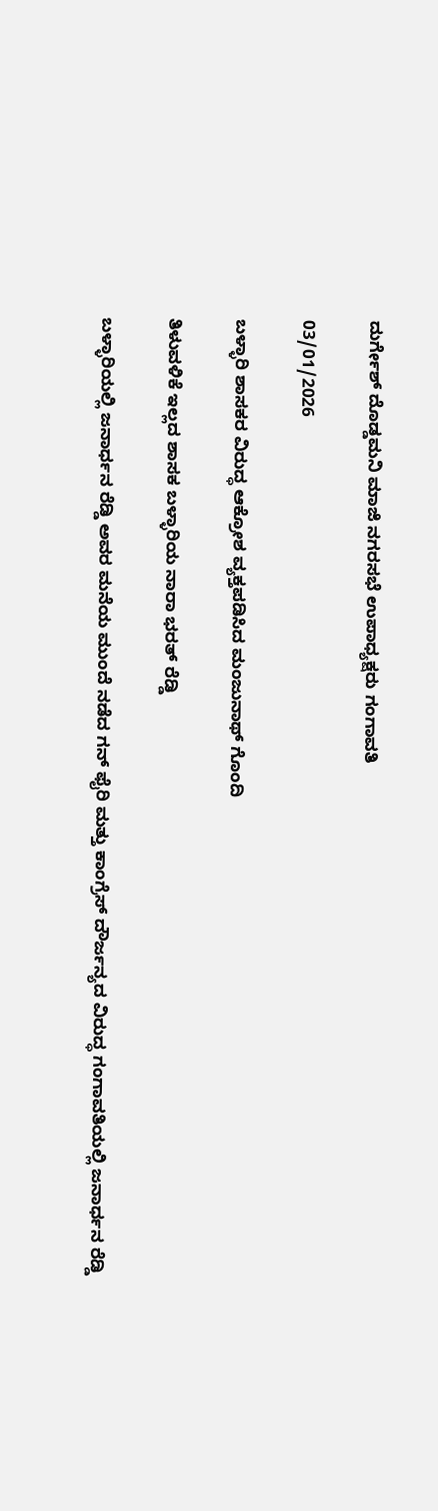ದುರ್ಗೇಶ್ ದೊಡ್ಡಮನಿ ಮಾಜಿ ನಗರಸಭೆ ಉಪಾಧ್ಯಕ್ಷರು ಗಂಗಾವತಿ

03/01/2026

ಬಳ್ಳಾರಿ ಶಾಸಕರ ವಿರುದ್ಧ ಆಕ್ರೋಶ ವ್ಯಕ್ತಪಡಿಸಿದ ಮಂಜುನಾಥ್ ಗೊಂದಿ

ತಿಳುವಳಿಕೆ ಇಲ್ಲದ ಶಾಸಕ ಬಳ್ಳಾರಿಯ ನಾರಾ ಭರತ್ ರೆಡ್ಡಿ

ಬಳ್ಳಾರಿಯಲ್ಲಿ ಜನಾರ್ಧನ ರೆಡ್ಡಿ ಅವರ ಮನೆಯ ಮುಂದೆ ನಡೆದ ಗನ್ ಫೈರಿ ಮತ್ತು ಕಾಂಗ್ರೆಸ್ ದೌರ್ಜನ್ಯದ ವಿರುದ್ಧ ಗಂಗಾವತಿಯಲ್ಲಿ ಜನಾರ್ಧನ ರೆಡ್ಡಿ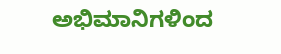ಅಭಿಮಾನಿಗಳಿಂದ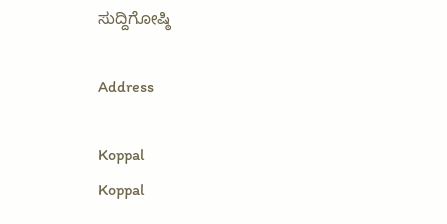ಸುದ್ದಿಗೋಷ್ಠಿ

Address

Koppal
Koppal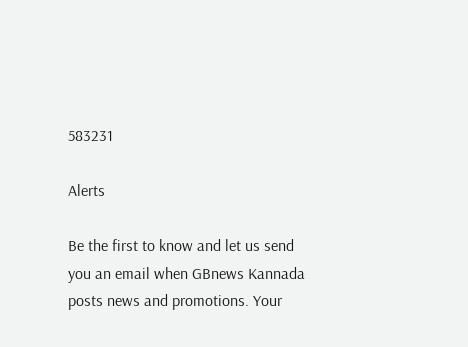583231

Alerts

Be the first to know and let us send you an email when GBnews Kannada posts news and promotions. Your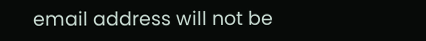email address will not be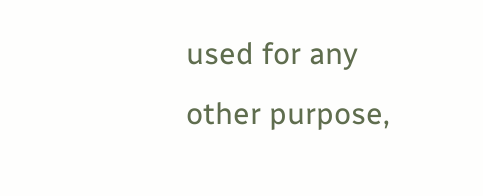used for any other purpose,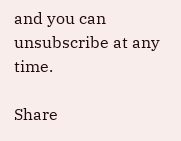and you can unsubscribe at any time.

Share